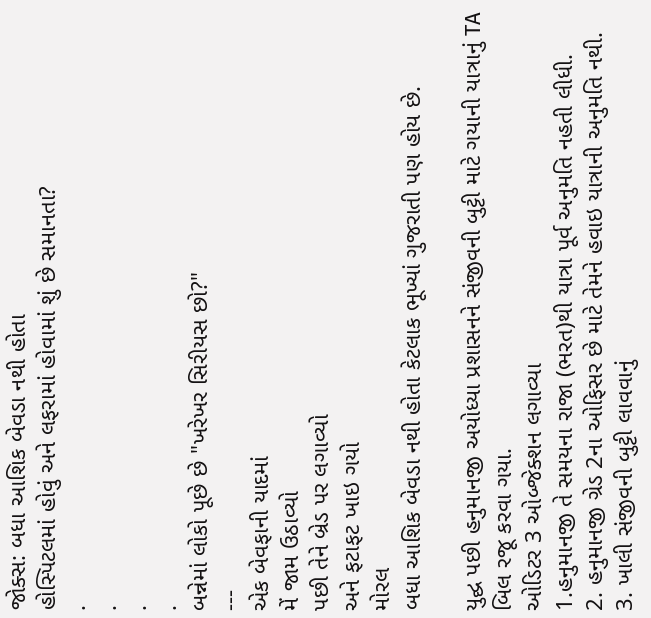જોક્સ: બધા આશિક બેવડા નથી હોતા
હોસ્પિટલમાં હોવું અને લફરામાં હોવામાં શું છે સમાનતા?
.
.
.
.
બન્નેમાં લોકો પૂછે છે "ખરેખર સિરીયસ છો?"
---
એક બેવફાની યાદમાં
મેં જામ ઉઠાવ્યો
પછી તેને બ્રેડ પર લગાવ્યો
અને ફટાફટ ખાઇ ગયો
મોરલ
બધા આશિક બેવડા નથી હોતા કેટલાક ભૂખ્યાં ગુજરાતી પણ હોય છે.

યુદ્ઘ પછી હનુમાનજી અયોધ્યા પ્રશાસનને સંજીવની બુટ્ટી માટે ગયાની યાત્રાનું TA બિલ રજૂ કરવા ગયા.
ઓડિટર 3 ઓબ્જેક્શન લગાવ્યા
1.હનુમાનજી તે સમયના રાજા (ભરત)થી યાત્રા પૂર્વ અનુમતિ નહતી લીધી.
2. હનુમાનજી ગ્રેડ 2ના ઓફિસર છે માટે તેમને હવાઇ યાત્રાની અનુમતિ નથી.
3. ખાલી સંજીવની બુટ્ટી લાવવાનું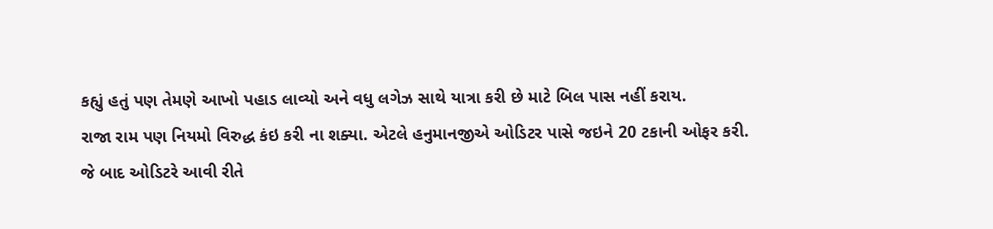કહ્યું હતું પણ તેમણે આખો પહાડ લાવ્યો અને વધુ લગેઝ સાથે યાત્રા કરી છે માટે બિલ પાસ નહીં કરાય.
રાજા રામ પણ નિયમો વિરુદ્ધ કંઇ કરી ના શક્યા. એટલે હનુમાનજીએ ઓડિટર પાસે જઇને 20 ટકાની ઓફર કરી.
જે બાદ ઓડિટરે આવી રીતે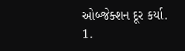ઓબ્જેક્શન દૂર કર્યા.
1.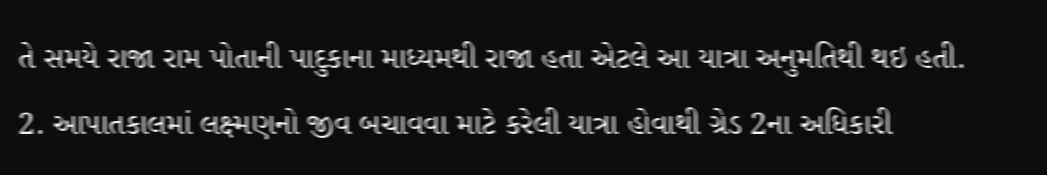તે સમયે રાજા રામ પોતાની પાદુકાના માધ્યમથી રાજા હતા એટલે આ યાત્રા અનુમતિથી થઇ હતી.
2. આપાતકાલમાં લક્ષ્મણનો જીવ બચાવવા માટે કરેલી યાત્રા હોવાથી ગ્રેડ 2ના અધિકારી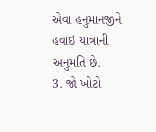એવા હનુમાનજીને હવાઇ યાત્રાની અનુમતિ છે.
3. જો ખોટો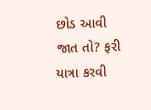છોડ આવી જાત તો? ફરી યાત્રા કરવી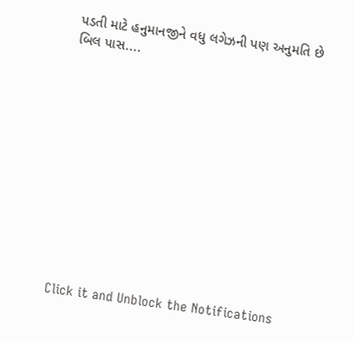પડતી માટે હનુમાનજીને વધુ લગેઝની પણ અનુમતિ છે
બિલ પાસ....












Click it and Unblock the Notifications